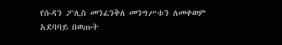የሱዳን ፖሊስ መንፈንቅለ መንግሥቱን ለመቀወም አደባባይ በወጡት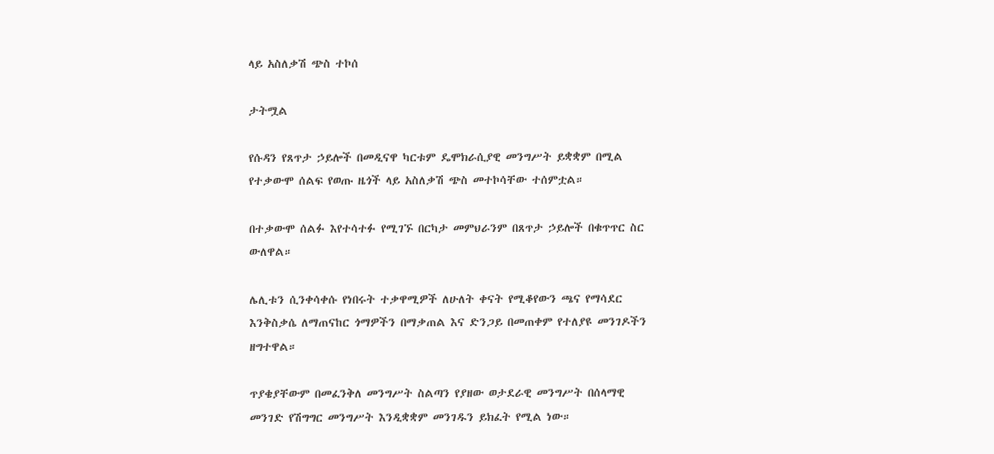ላይ አስለቃሽ ጭስ ተኮሰ

ታትሟል

የሱዳን የጸጥታ ኃይሎች በመዲናዋ ካርቱም ዴሞክራሲያዊ መንግሥት ይቋቋም በሚል የተቃውሞ ሰልፍ የወጡ ዜጎች ላይ አስለቃሽ ጭስ መተኮሳቸው ተሰምቷል።

በተቃውሞ ሰልፉ እየተሳተፉ የሚገኙ በርካታ መምህራንም በጸጥታ ኃይሎች በቁጥጥር ስር ውለዋል።

ሌሊቱን ሲንቀሳቀሱ የነበሩት ተቃዋሚዎች ለሁለት ቀናት የሚቆየውን ጫና የማሳደር እንቅስቃሴ ለማጠናከር ጎማዎችን በማቃጠል እና ድንጋይ በመጠቀም የተለያዩ መንገዶችን ዘግተዋል።

ጥያቄያቸውም በመፈንቅለ መንግሥት ስልጣን የያዘው ወታደራዊ መንግሥት በሰላማዊ መንገድ የሽግግር መንግሥት እንዲቋቋም መንገዱን ይክፈት የሚል ነው።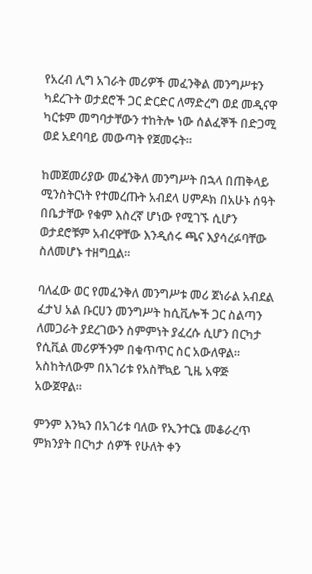የአረብ ሊግ አገራት መሪዎች መፈንቅል መንግሥቱን ካደረጉት ወታደሮች ጋር ድርድር ለማድረግ ወደ መዲናዋ ካርቱም መግባታቸውን ተከትሎ ነው ሰልፈኞች በድጋሚ ወደ አደባባይ መውጣት የጀመሩት።

ከመጀመሪያው መፈንቅለ መንግሥት በኋላ በጠቅላይ ሚንስትርነት የተመረጡት አብደላ ሀምዶክ በአሁኑ ሰዓት በቤታቸው የቁም እስረኛ ሆነው የሚገኙ ሲሆን ወታደሮቹም አብረዋቸው እንዲሰሩ ጫና እያሳረፉባቸው ስለመሆኑ ተዘግቧል።

ባለፈው ወር የመፈንቅለ መንግሥቱ መሪ ጀነራል አብደል ፈታህ አል ቡርሀን መንግሥት ከሲቪሎች ጋር ስልጣን ለመጋራት ያደረገውን ስምምነት ያፈረሱ ሲሆን በርካታ የሲቪል መሪዎችንም በቁጥጥር ስር አውለዋል። አስከትለውም በአገሪቱ የአስቸኳይ ጊዜ አዋጅ አውጀዋል።

ምንም እንኳን በአገሪቱ ባለው የኢንተርኔ መቆራረጥ ምክንያት በርካታ ሰዎች የሁለት ቀን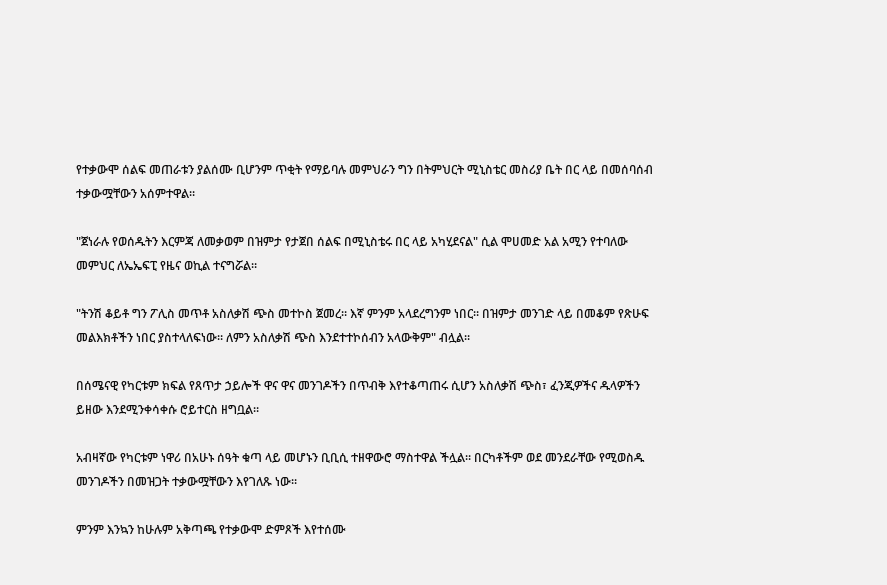የተቃውሞ ሰልፍ መጠራቱን ያልሰሙ ቢሆንም ጥቂት የማይባሉ መምህራን ግን በትምህርት ሚኒስቴር መስሪያ ቤት በር ላይ በመሰባሰብ ተቃውሟቸውን አሰምተዋል።

"ጀነራሉ የወሰዱትን እርምጃ ለመቃወም በዝምታ የታጀበ ሰልፍ በሚኒስቴሩ በር ላይ አካሂደናል" ሲል ሞሀመድ አል አሚን የተባለው መምህር ለኤኤፍፒ የዜና ወኪል ተናግሯል።

"ትንሽ ቆይቶ ግን ፖሊስ መጥቶ አስለቃሽ ጭስ መተኮስ ጀመረ። እኛ ምንም አላደረግንም ነበር። በዝምታ መንገድ ላይ በመቆም የጽሁፍ መልእክቶችን ነበር ያስተላለፍነው። ለምን አስለቃሽ ጭስ እንደተተኮሰብን አላውቅም" ብሏል።

በሰሜናዊ የካርቱም ክፍል የጸጥታ ኃይሎች ዋና ዋና መንገዶችን በጥብቅ እየተቆጣጠሩ ሲሆን አስለቃሽ ጭስ፣ ፈንጂዎችና ዱላዎችን ይዘው እንደሚንቀሳቀሱ ሮይተርስ ዘግቧል።

አብዛኛው የካርቱም ነዋሪ በአሁኑ ሰዓት ቁጣ ላይ መሆኑን ቢቢሲ ተዘዋውሮ ማስተዋል ችሏል። በርካቶችም ወደ መንደራቸው የሚወስዱ መንገዶችን በመዝጋት ተቃውሟቸውን እየገለጹ ነው።

ምንም እንኳን ከሁሉም አቅጣጫ የተቃውሞ ድምጾች እየተሰሙ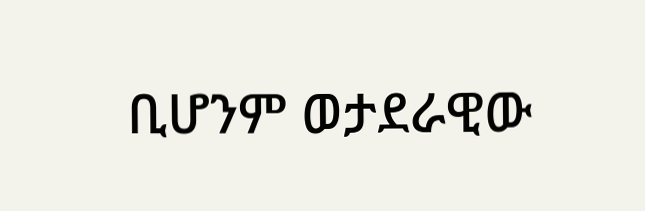ቢሆንም ወታደራዊው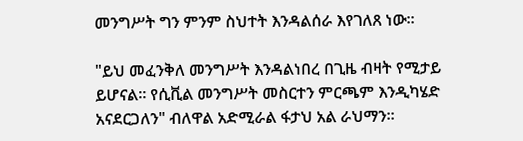መንግሥት ግን ምንም ስህተት እንዳልሰራ እየገለጸ ነው።

"ይህ መፈንቅለ መንግሥት እንዳልነበረ በጊዜ ብዛት የሚታይ ይሆናል። የሲቪል መንግሥት መስርተን ምርጫም እንዲካሄድ አናደርጋለን" ብለዋል አድሚራል ፋታህ አል ራህማን።